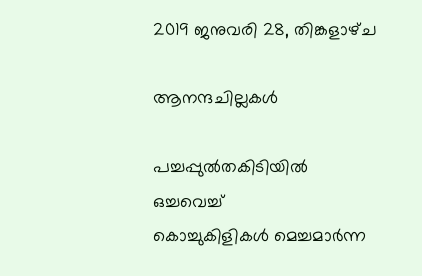2019 ജനുവരി 28, തിങ്കളാഴ്‌ച

ആനന്ദചില്ലകള്‍

പച്ചപ്പുല്‍തകിടിയില്‍ ഒച്ചവെച്ച്
കൊച്ചുകിളികള്‍ മെച്ചമാര്‍ന്ന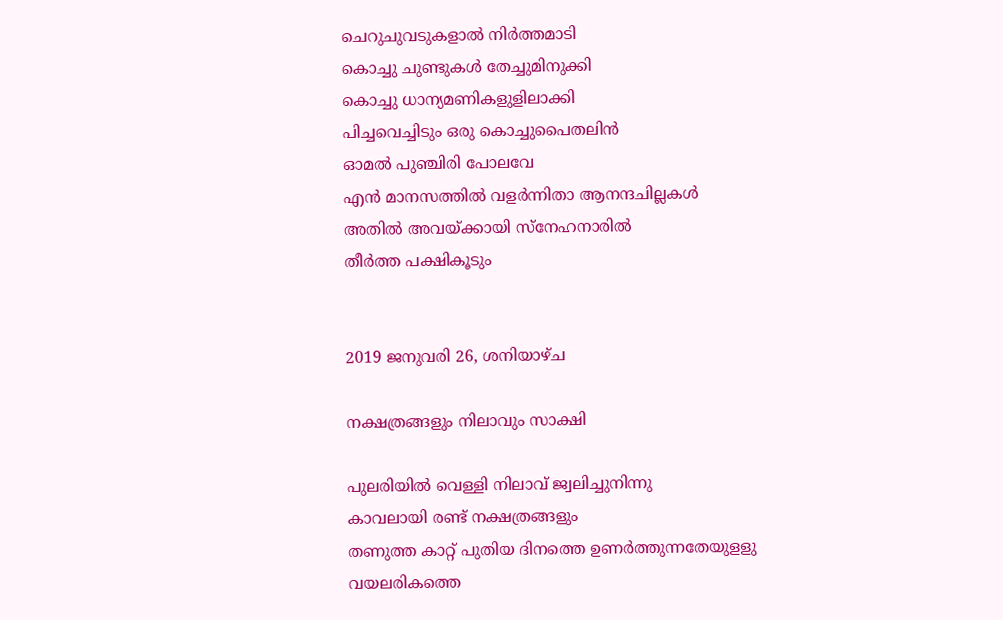ചെറുചുവടുകളാല്‍ നിര്‍ത്തമാടി
കൊച്ചു ചുണ്ടുകള്‍ തേച്ചുമിനുക്കി
കൊച്ചു ധാന്യമണികളുളിലാക്കി
പിച്ചവെച്ചിടും ഒരു കൊച്ചുപൈതലിന്‍
ഓമല്‍ പുഞ്ചിരി പോലവേ
എന്‍ മാനസത്തില്‍ വളര്‍ന്നിതാ ആനന്ദചില്ലകള്‍
അതില്‍ അവയ്ക്കായി സ്നേഹനാരില്‍
തീര്‍ത്ത പക്ഷികൂടും


2019 ജനുവരി 26, ശനിയാഴ്‌ച

നക്ഷത്രങ്ങളും നിലാവും സാക്ഷി

പുലരിയില്‍ വെള്ളി നിലാവ് ജ്വലിച്ചുനിന്നു
കാവലായി രണ്ട് നക്ഷത്രങ്ങളും
തണുത്ത കാറ്റ് പുതിയ ദിനത്തെ ഉണര്‍ത്തുന്നതേയുളളു
വയലരികത്തെ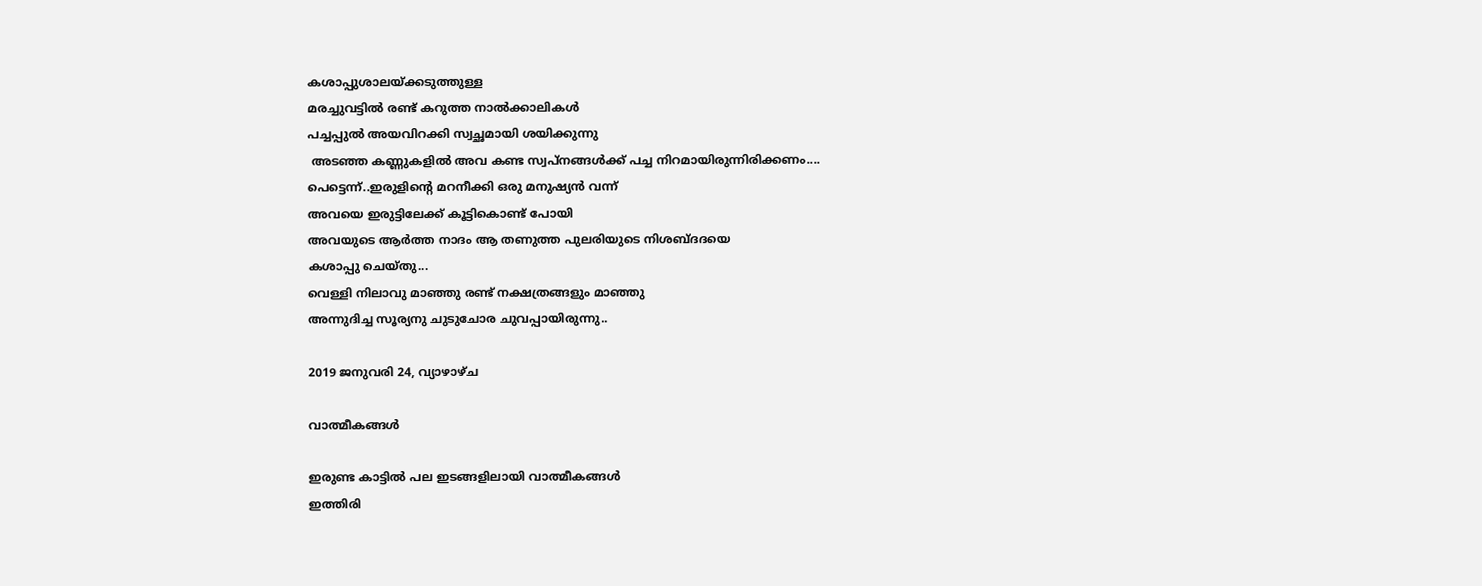കശാപ്പുശാലയ്‌ക്കടുത്തുള്ള
മരച്ചുവട്ടില്‍ രണ്ട് കറുത്ത നാല്‍ക്കാലികള്‍
പച്ചപ്പുല്‍ അയവിറക്കി സ്വച്ഛമായി ശയിക്കുന്നു
 അടഞ്ഞ കണ്ണുകളില്‍ അവ കണ്ട സ്വപ്നങ്ങള്‍ക്ക് പച്ച നിറമായിരുന്നിരിക്കണം....
പെട്ടെന്ന്..ഇരുളിന്‍റെ മറനീക്കി ഒരു മനുഷ്യന്‍ വന്ന്‍
അവയെ ഇരുട്ടിലേക്ക് കൂട്ടികൊണ്ട് പോയി
അവയുടെ ആര്‍ത്ത നാദം ആ തണുത്ത പുലരിയുടെ നിശബ്ദദയെ
കശാപ്പു ചെയ്തു...
വെള്ളി നിലാവു മാഞ്ഞു രണ്ട് നക്ഷത്രങ്ങളും മാഞ്ഞു
അന്നുദിച്ച സൂര്യനു ചുടുചോര ചുവപ്പായിരുന്നു..

2019 ജനുവരി 24, വ്യാഴാഴ്‌ച

വാത്മീകങ്ങള്‍

ഇരുണ്ട കാട്ടില്‍ പല ഇടങ്ങളിലായി വാത്മീകങ്ങള്‍
ഇത്തിരി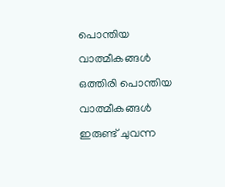പൊന്തിയ വാത്മീകങ്ങള്‍ ഒത്തിരി പൊന്തിയ വാത്മീകങ്ങള്‍
ഇരുണ്ട് ചുവന്ന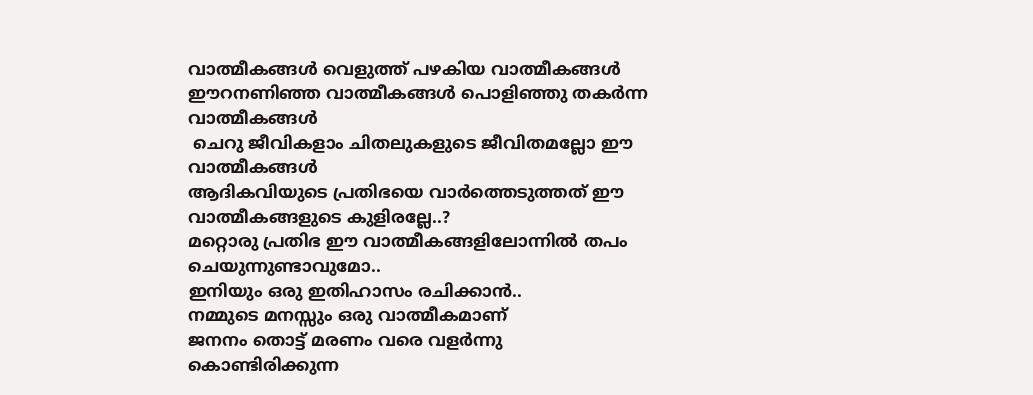വാത്മീകങ്ങള്‍ വെളുത്ത് പഴകിയ വാത്മീകങ്ങള്‍
ഈറനണിഞ്ഞ വാത്മീകങ്ങള്‍ പൊളിഞ്ഞു തകര്‍ന്ന വാത്മീകങ്ങള്‍
 ചെറു ജീവികളാം ചിതലുകളുടെ ജീവിതമല്ലോ ഈ വാത്മീകങ്ങള്‍
ആദികവിയുടെ പ്രതിഭയെ വാര്‍ത്തെടുത്തത് ഈ വാത്മീകങ്ങളുടെ കുളിരല്ലേ..?
മറ്റൊരു പ്രതിഭ ഈ വാത്മീകങ്ങളിലോന്നില്‍ തപം ചെയുന്നുണ്ടാവുമോ..
ഇനിയും ഒരു ഇതിഹാസം രചിക്കാന്‍..
നമ്മുടെ മനസ്സും ഒരു വാത്മീകമാണ്
ജനനം തൊട്ട് മരണം വരെ വളര്‍ന്നു കൊണ്ടിരിക്കുന്ന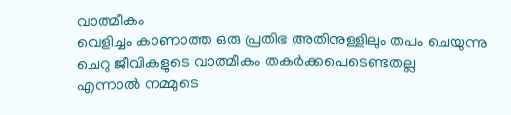വാത്മീകം
വെളിച്ചം കാണാത്ത ഒരു പ്രതിഭ അതിനുള്ളിലും തപം ചെയുന്നു
ചെറു ജീവികളുടെ വാത്മീകം തകര്‍ക്കപെടെണ്ടതല്ല
എന്നാല്‍ നമ്മുടെ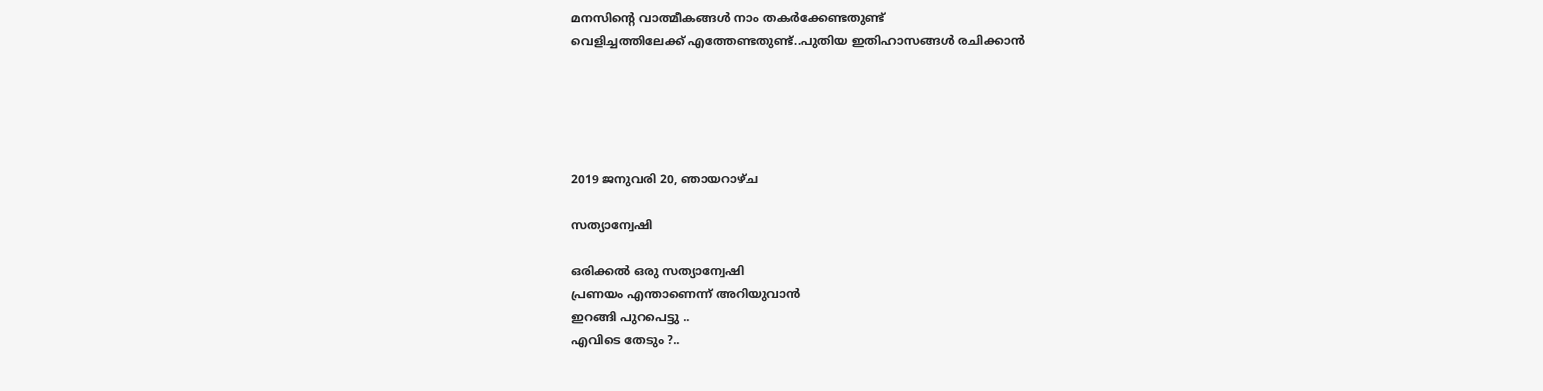മനസിന്‍റെ വാത്മീകങ്ങള്‍ നാം തകര്‍ക്കേണ്ടതുണ്ട്
വെളിച്ചത്തിലേക്ക് എത്തേണ്ടതുണ്ട്..പുതിയ ഇതിഹാസങ്ങള്‍ രചിക്കാന്‍





2019 ജനുവരി 20, ഞായറാഴ്‌ച

സത്യാന്വേഷി

ഒരിക്കൽ ഒരു സത്യാന്വേഷി
പ്രണയം എന്താണെന്ന് അറിയുവാൻ
ഇറങ്ങി പുറപെട്ടു ..
എവിടെ തേടും ?..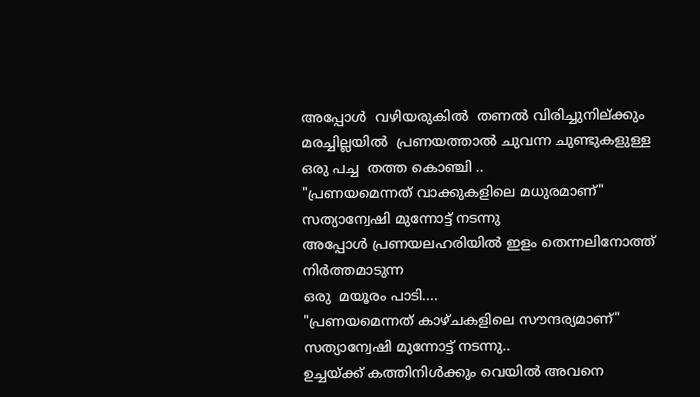അപ്പോൾ  വഴിയരുകിൽ  തണൽ വിരിച്ചുനില്ക്കും
മരച്ചില്ലയിൽ  പ്രണയത്താൽ ചുവന്ന ചുണ്ടുകളുള്ള
ഒരു പച്ച  തത്ത കൊഞ്ചി ..
"പ്രണയമെന്നത് വാക്കുകളിലെ മധുരമാണ്"
സത്യാന്വേഷി മുന്നോട്ട് നടന്നു
അപ്പോള്‍ പ്രണയലഹരിയില്‍ ഇളം തെന്നലിനോത്ത് നിര്‍ത്തമാടുന്ന
ഒരു  മയൂരം പാടി....
"പ്രണയമെന്നത് കാഴ്ചകളിലെ സൗന്ദര്യമാണ്"
സത്യാന്വേഷി മുന്നോട്ട് നടന്നു..
ഉച്ചയ്ക്ക്‌ കത്തിനിള്‍ക്കും വെയില്‍ അവനെ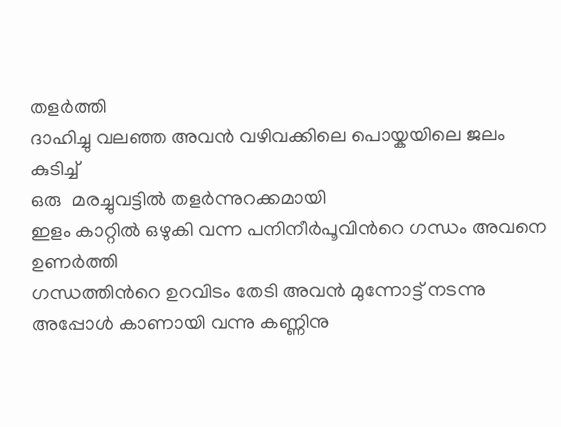തളര്‍ത്തി
ദാഹിച്ചു വലഞ്ഞ അവന്‍ വഴിവക്കിലെ പൊയ്കയിലെ ജലം കുടിച്ച്
ഒരു  മരച്ചുവട്ടില്‍ തളര്‍ന്നുറക്കമായി
ഇളം കാറ്റില്‍ ഒഴുകി വന്ന പനിനീര്‍പൂവിന്‍റെ ഗന്ധം അവനെ ഉണര്‍ത്തി
ഗന്ധത്തിന്‍റെ ഉറവിടം തേടി അവന്‍ മുന്നോട്ട് നടന്നു
അപ്പോള്‍ കാണായി വന്നു കണ്ണിനു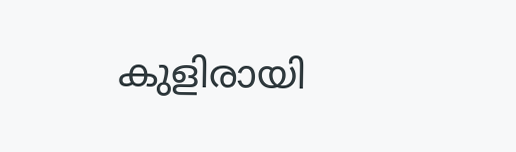കുളിരായി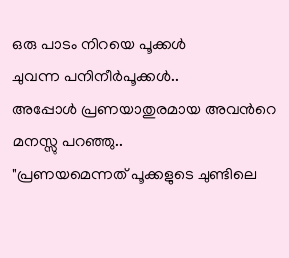ഒരു പാടം നിറയെ പൂക്കള്‍
ചുവന്ന പനിനീര്‍പൂക്കള്‍..
അപ്പോള്‍ പ്രണയാതുരമായ അവന്‍റെ മനസ്സു പറഞ്ഞു..
"പ്രണയമെന്നത് പൂക്കളുടെ ചുണ്ടിലെ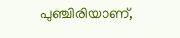പുഞ്ചിരിയാണ്,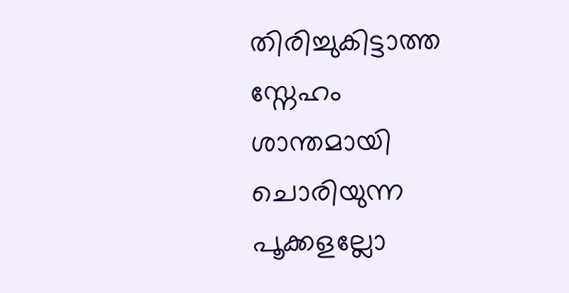തിരിച്ചുകിട്ടാത്ത സ്നേഹം ശാന്തമായി ചൊരിയുന്ന പൂക്കളല്ലോ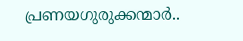പ്രണയഗുരുക്കന്മാര്‍..